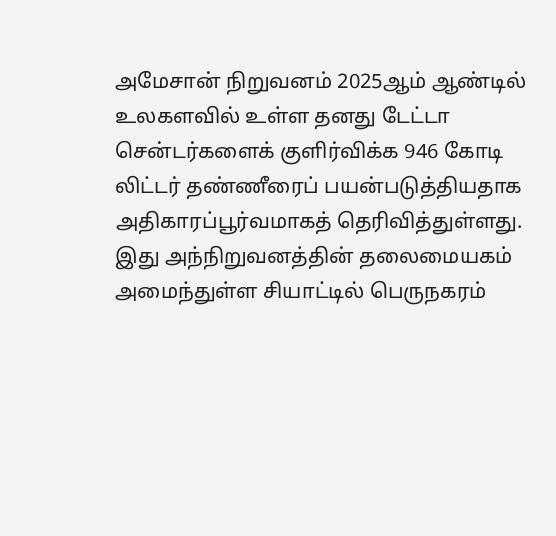அமேசான் நிறுவனம் 2025ஆம் ஆண்டில் உலகளவில் உள்ள தனது டேட்டா சென்டர்களைக் குளிர்விக்க 946 கோடி லிட்டர் தண்ணீரைப் பயன்படுத்தியதாக அதிகாரப்பூர்வமாகத் தெரிவித்துள்ளது.
இது அந்நிறுவனத்தின் தலைமையகம் அமைந்துள்ள சியாட்டில் பெருநகரம்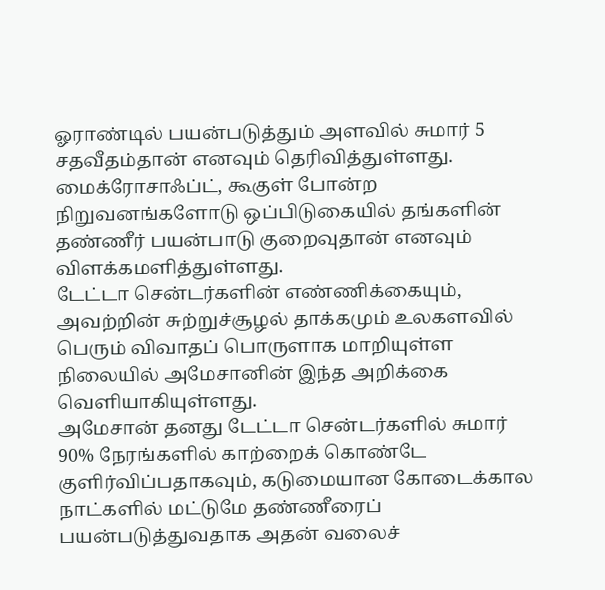ஓராண்டில் பயன்படுத்தும் அளவில் சுமார் 5 சதவீதம்தான் எனவும் தெரிவித்துள்ளது.
மைக்ரோசாஃப்ட், கூகுள் போன்ற நிறுவனங்களோடு ஒப்பிடுகையில் தங்களின் தண்ணீர் பயன்பாடு குறைவுதான் எனவும் விளக்கமளித்துள்ளது.
டேட்டா சென்டர்களின் எண்ணிக்கையும், அவற்றின் சுற்றுச்சூழல் தாக்கமும் உலகளவில் பெரும் விவாதப் பொருளாக மாறியுள்ள நிலையில் அமேசானின் இந்த அறிக்கை வெளியாகியுள்ளது.
அமேசான் தனது டேட்டா சென்டர்களில் சுமார் 90% நேரங்களில் காற்றைக் கொண்டே குளிர்விப்பதாகவும், கடுமையான கோடைக்கால நாட்களில் மட்டுமே தண்ணீரைப் பயன்படுத்துவதாக அதன் வலைச்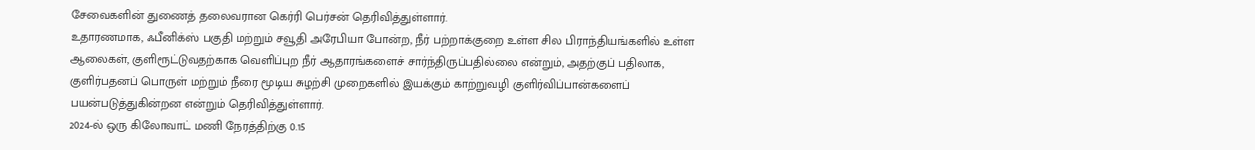சேவைகளின் துணைத் தலைவரான கெர்ரி பெர்சன் தெரிவித்துள்ளார்.
உதாரணமாக, ஃபீனிக்ஸ் பகுதி மற்றும் சவூதி அரேபியா போன்ற, நீர் பற்றாக்குறை உள்ள சில பிராந்தியங்களில் உள்ள ஆலைகள், குளிரூட்டுவதற்காக வெளிப்புற நீர் ஆதாரங்களைச் சார்ந்திருப்பதில்லை என்றும், அதற்குப் பதிலாக, குளிர்பதனப் பொருள் மற்றும் நீரை மூடிய சுழற்சி முறைகளில் இயக்கும் காற்றுவழி குளிர்விப்பான்களைப் பயன்படுத்துகின்றன என்றும் தெரிவித்துள்ளார்.
2024-ல் ஒரு கிலோவாட் மணி நேரத்திற்கு 0.15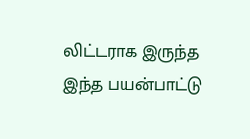லிட்டராக இருந்த இந்த பயன்பாட்டு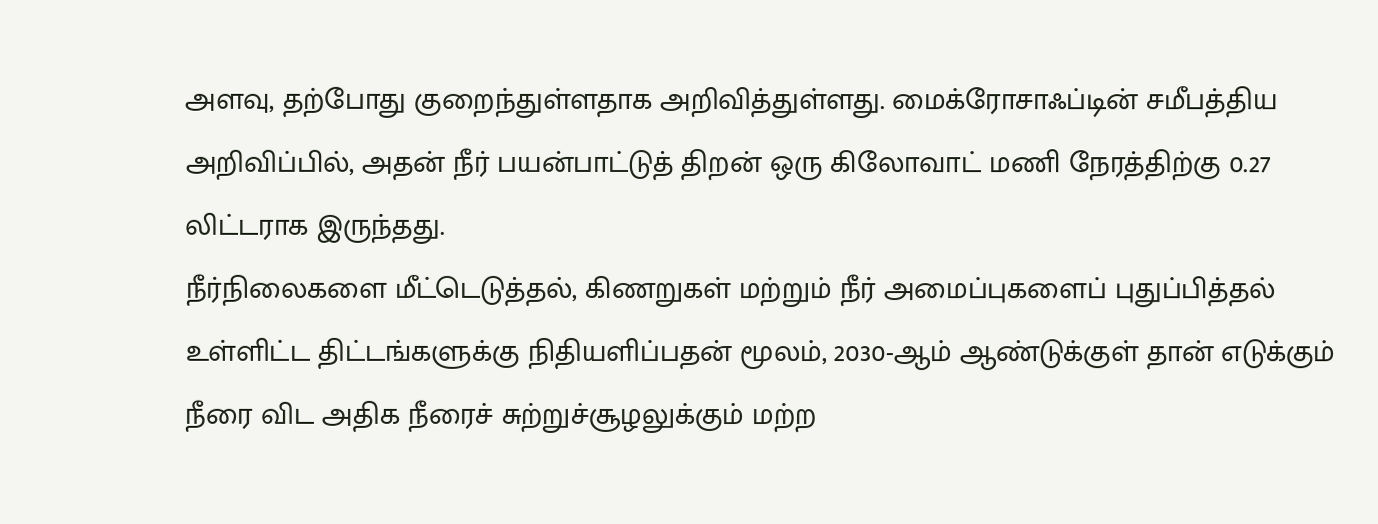அளவு, தற்போது குறைந்துள்ளதாக அறிவித்துள்ளது. மைக்ரோசாஃப்டின் சமீபத்திய அறிவிப்பில், அதன் நீர் பயன்பாட்டுத் திறன் ஒரு கிலோவாட் மணி நேரத்திற்கு 0.27 லிட்டராக இருந்தது.
நீர்நிலைகளை மீட்டெடுத்தல், கிணறுகள் மற்றும் நீர் அமைப்புகளைப் புதுப்பித்தல் உள்ளிட்ட திட்டங்களுக்கு நிதியளிப்பதன் மூலம், 2030-ஆம் ஆண்டுக்குள் தான் எடுக்கும் நீரை விட அதிக நீரைச் சுற்றுச்சூழலுக்கும் மற்ற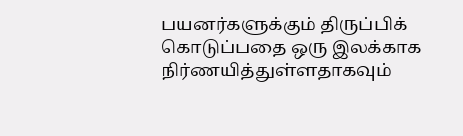பயனர்களுக்கும் திருப்பிக் கொடுப்பதை ஒரு இலக்காக நிர்ணயித்துள்ளதாகவும்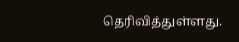தெரிவித்துள்ளது.